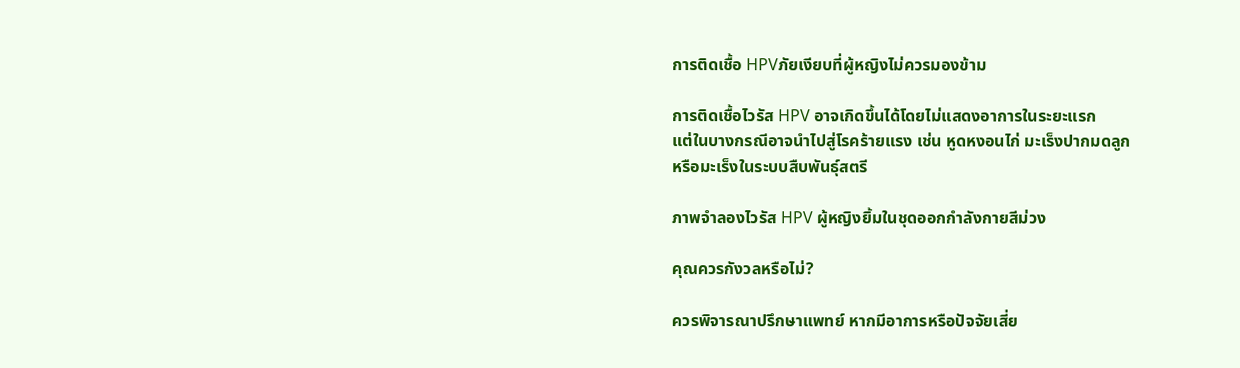การติดเชื้อ HPVภัยเงียบที่ผู้หญิงไม่ควรมองข้าม

การติดเชื้อไวรัส HPV อาจเกิดขึ้นได้โดยไม่แสดงอาการในระยะแรก
แต่ในบางกรณีอาจนำไปสู่โรคร้ายแรง เช่น หูดหงอนไก่ มะเร็งปากมดลูก
หรือมะเร็งในระบบสืบพันธุ์สตรี

ภาพจำลองไวรัส HPV ผู้หญิงยิ้มในชุดออกกำลังกายสีม่วง

คุณควรกังวลหรือไม่?

ควรพิจารณาปรึกษาแพทย์ หากมีอาการหรือปัจจัยเสี่ย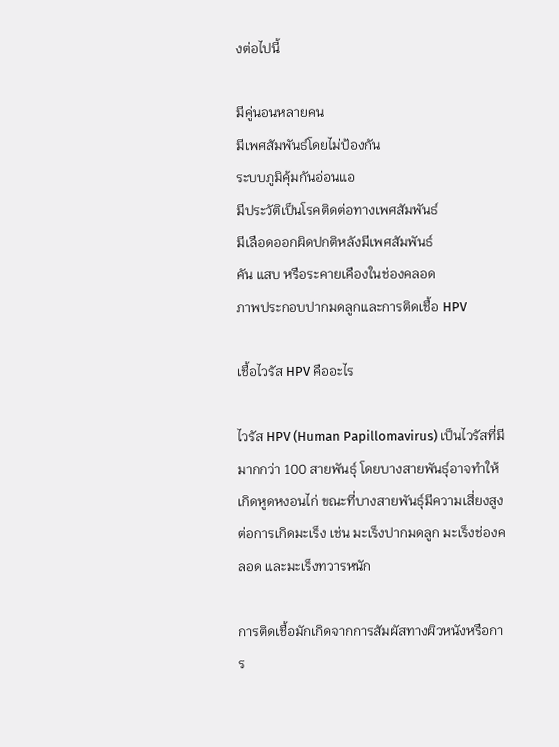งต่อไปนี้

มีคู่นอนหลายคน
มีเพศสัมพันธ์โดยไม่ป้องกัน
ระบบภูมิคุ้มกันอ่อนแอ
มีประวัติเป็นโรคติดต่อทางเพศสัมพันธ์
มีเลือดออกผิดปกติหลังมีเพศสัมพันธ์
คัน แสบ หรือระคายเคืองในช่องคลอด
ภาพประกอบปากมดลูกและการติดเชื้อ HPV

เชื้อไวรัส HPV คืออะไร

ไวรัส HPV (Human Papillomavirus) เป็นไวรัสที่มีมากกว่า 100 สายพันธุ์ โดยบางสายพันธุ์อาจทำให้เกิดหูดหงอนไก่ ขณะที่บางสายพันธุ์มีความเสี่ยงสูงต่อการเกิดมะเร็ง เช่น มะเร็งปากมดลูก มะเร็งช่องคลอด และมะเร็งทวารหนัก

การติดเชื้อมักเกิดจากการสัมผัสทางผิวหนังหรือการ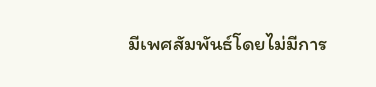มีเพศสัมพันธ์โดยไม่มีการ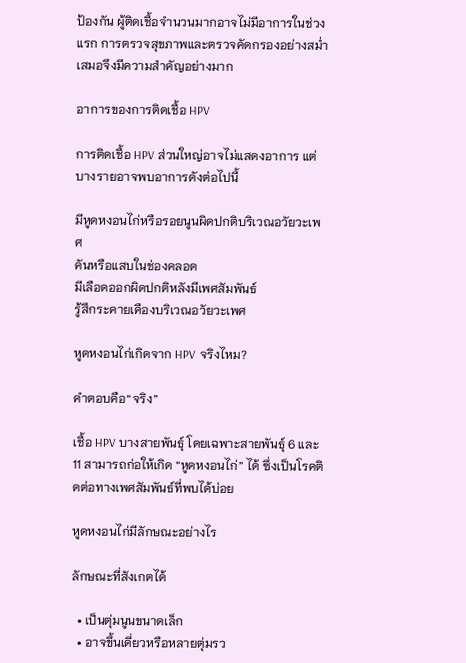ป้องกัน ผู้ติดเชื้อจำนวนมากอาจไม่มีอาการในช่วงแรก การตรวจสุขภาพและตรวจคัดกรองอย่างสม่ำเสมอจึงมีความสำคัญอย่างมาก

อาการของการติดเชื้อ HPV

การติดเชื้อ HPV ส่วนใหญ่อาจไม่แสดงอาการ แต่บางรายอาจพบอาการดังต่อไปนี้

มีหูดหงอนไก่หรือรอยนูนผิดปกติบริเวณอวัยวะเพศ
คันหรือแสบในช่องคลอด
มีเลือดออกผิดปกติหลังมีเพศสัมพันธ์
รู้สึกระคายเคืองบริเวณอวัยวะเพศ

หูดหงอนไก่เกิดจาก HPV จริงไหม?

คำตอบคือ“จริง”

เชื้อ HPV บางสายพันธุ์ โดยเฉพาะสายพันธุ์ 6 และ 11 สามารถก่อให้เกิด “หูดหงอนไก่” ได้ ซึ่งเป็นโรคติดต่อทางเพศสัมพันธ์ที่พบได้บ่อย

หูดหงอนไก่มีลักษณะอย่างไร

ลักษณะที่สังเกตได้

  • เป็นตุ่มนูนขนาดเล็ก
  • อาจขึ้นเดี่ยวหรือหลายตุ่มรว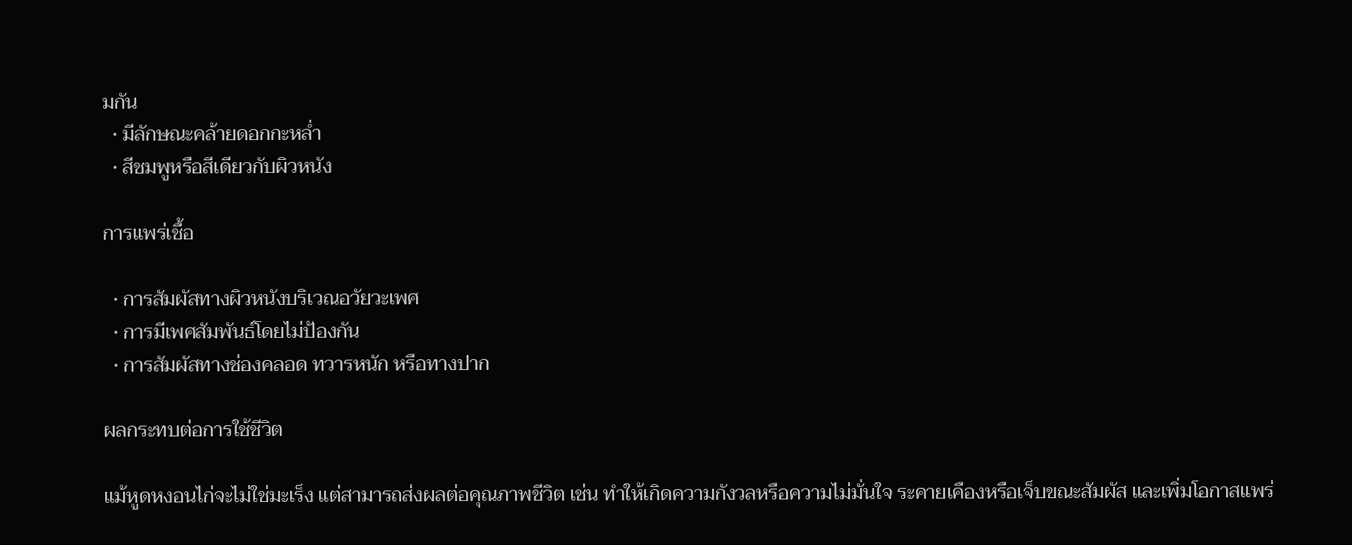มกัน
  • มีลักษณะคล้ายดอกกะหล่ำ
  • สีชมพูหรือสีเดียวกับผิวหนัง

การแพร่เชื้อ

  • การสัมผัสทางผิวหนังบริเวณอวัยวะเพศ
  • การมีเพศสัมพันธ์โดยไม่ป้องกัน
  • การสัมผัสทางช่องคลอด ทวารหนัก หรือทางปาก

ผลกระทบต่อการใช้ชีวิต

แม้หูดหงอนไก่จะไม่ใช่มะเร็ง แต่สามารถส่งผลต่อคุณภาพชีวิต เช่น ทำให้เกิดความกังวลหรือความไม่มั่นใจ ระคายเคืองหรือเจ็บขณะสัมผัส และเพิ่มโอกาสแพร่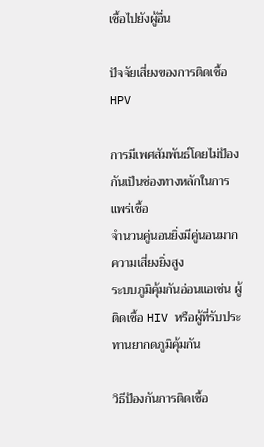เชื้อไปยังผู้อื่น

ปัจจัยเสี่ยงของการติดเชื้อ HPV

การมีเพศสัมพันธ์โดยไม่ป้องกันเป็นช่องทางหลักในการแพร่เชื้อ
จำนวนคู่นอนยิ่งมีคู่นอนมาก ความเสี่ยงยิ่งสูง
ระบบภูมิคุ้มกันอ่อนแอเช่น ผู้ติดเชื้อ HIV หรือผู้ที่รับประทานยากดภูมิคุ้มกัน

วิธีป้องกันการติดเชื้อ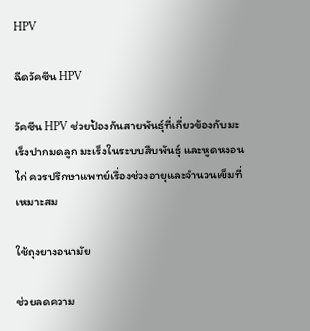HPV

ฉีดวัคซีน HPV

วัคซีน HPV ช่วยป้องกันสายพันธุ์ที่เกี่ยวข้องกับมะเร็งปากมดลูก มะเร็งในระบบสืบพันธุ์ และหูดหงอนไก่ ควรปรึกษาแพทย์เรื่องช่วงอายุและจำนวนเข็มที่เหมาะสม

ใช้ถุงยางอนามัย

ช่วยลดความ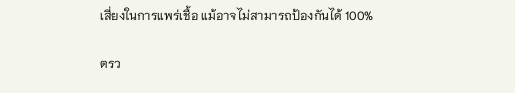เสี่ยงในการแพร่เชื้อ แม้อาจไม่สามารถป้องกันได้ 100%

ตรว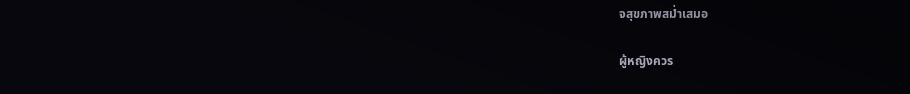จสุขภาพสม่ำเสมอ

ผู้หญิงควร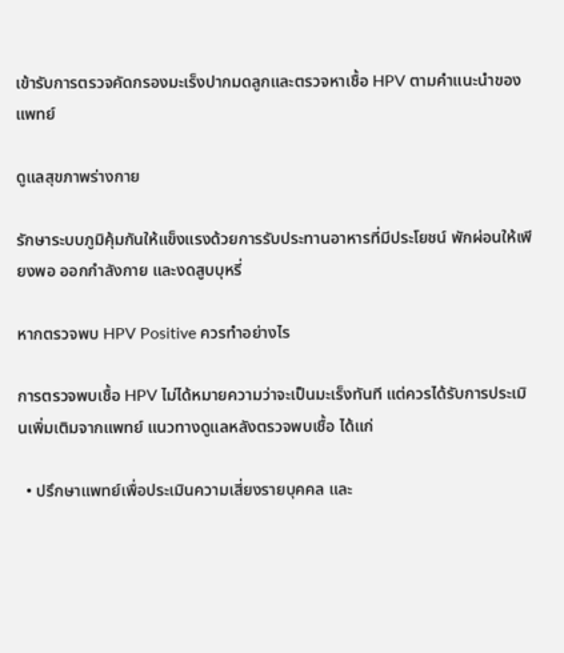เข้ารับการตรวจคัดกรองมะเร็งปากมดลูกและตรวจหาเชื้อ HPV ตามคำแนะนำของแพทย์

ดูแลสุขภาพร่างกาย

รักษาระบบภูมิคุ้มกันให้แข็งแรงด้วยการรับประทานอาหารที่มีประโยชน์ พักผ่อนให้เพียงพอ ออกกำลังกาย และงดสูบบุหรี่

หากตรวจพบ HPV Positive ควรทำอย่างไร

การตรวจพบเชื้อ HPV ไม่ได้หมายความว่าจะเป็นมะเร็งทันที แต่ควรได้รับการประเมินเพิ่มเติมจากแพทย์ แนวทางดูแลหลังตรวจพบเชื้อ ได้แก่

  • ปรึกษาแพทย์เพื่อประเมินความเสี่ยงรายบุคคล และ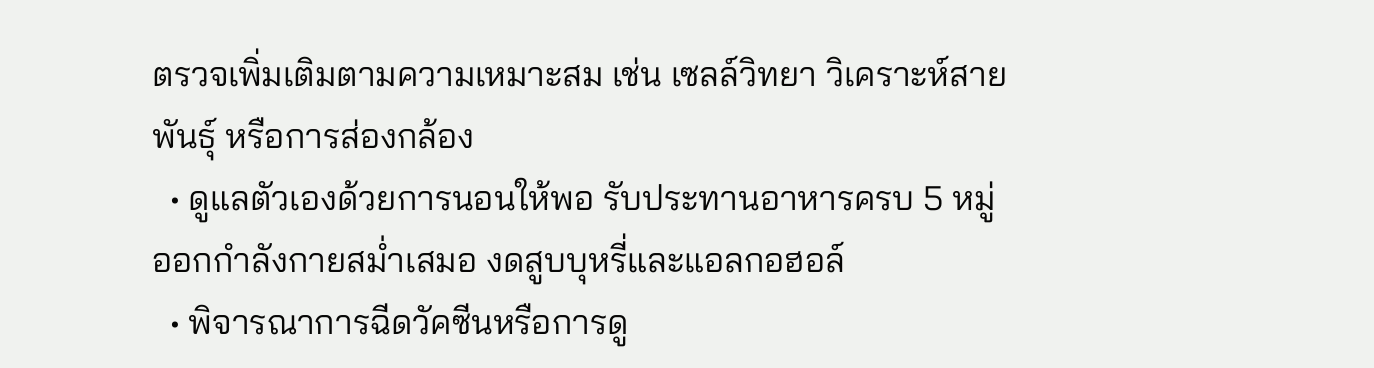ตรวจเพิ่มเติมตามความเหมาะสม เช่น เซลล์วิทยา วิเคราะห์สายพันธุ์ หรือการส่องกล้อง
  • ดูแลตัวเองด้วยการนอนให้พอ รับประทานอาหารครบ 5 หมู่ ออกกำลังกายสม่ำเสมอ งดสูบบุหรี่และแอลกอฮอล์
  • พิจารณาการฉีดวัคซีนหรือการดู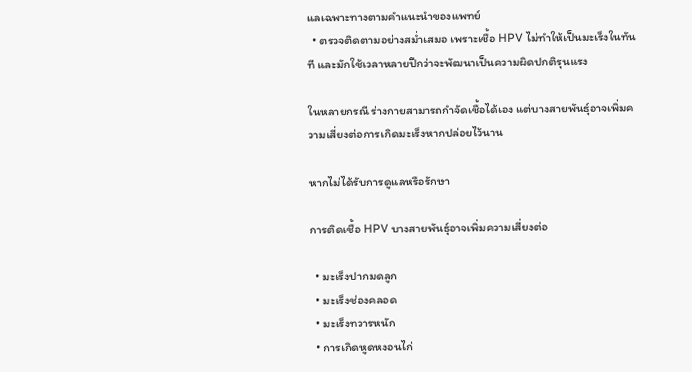แลเฉพาะทางตามคำแนะนำของแพทย์
  • ตรวจติดตามอย่างสม่ำเสมอ เพราะเชื้อ HPV ไม่ทำให้เป็นมะเร็งในทันที และมักใช้เวลาหลายปีกว่าจะพัฒนาเป็นความผิดปกติรุนแรง

ในหลายกรณี ร่างกายสามารถกำจัดเชื้อได้เอง แต่บางสายพันธุ์อาจเพิ่มความเสี่ยงต่อการเกิดมะเร็งหากปล่อยไว้นาน

หากไม่ได้รับการดูแลหรือรักษา

การติดเชื้อ HPV บางสายพันธุ์อาจเพิ่มความเสี่ยงต่อ

  • มะเร็งปากมดลูก
  • มะเร็งช่องคลอด
  • มะเร็งทวารหนัก
  • การเกิดหูดหงอนไก่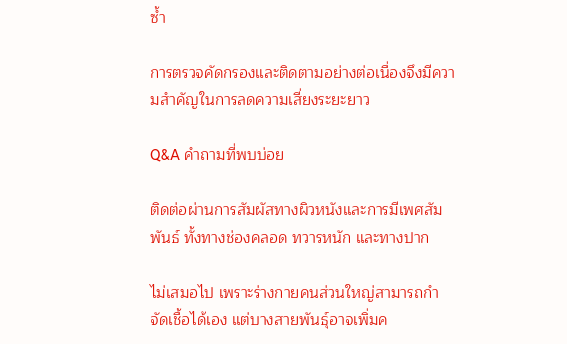ซ้ำ

การตรวจคัดกรองและติดตามอย่างต่อเนื่องจึงมีความสำคัญในการลดความเสี่ยงระยะยาว

Q&A คำถามที่พบบ่อย

ติดต่อผ่านการสัมผัสทางผิวหนังและการมีเพศสัมพันธ์ ทั้งทางช่องคลอด ทวารหนัก และทางปาก

ไม่เสมอไป เพราะร่างกายคนส่วนใหญ่สามารถกำจัดเชื้อได้เอง แต่บางสายพันธุ์อาจเพิ่มค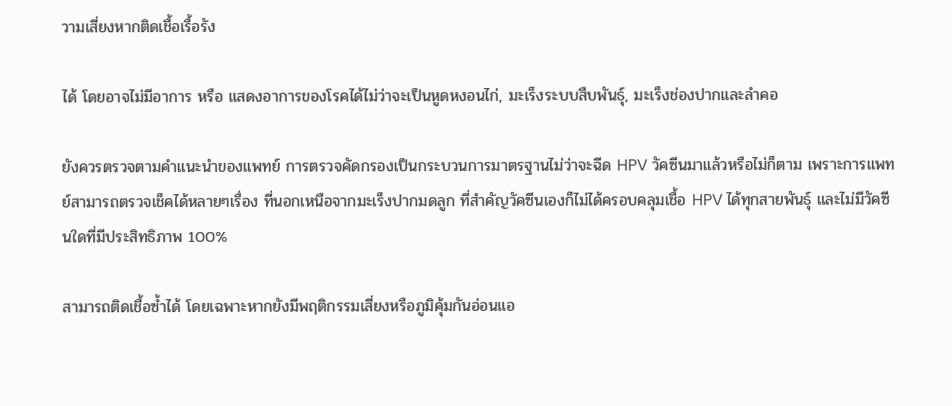วามเสี่ยงหากติดเชื้อเรื้อรัง

ได้ โดยอาจไม่มีอาการ หรือ แสดงอาการของโรคได้ไม่ว่าจะเป็นหูดหงอนไก่, มะเร็งระบบสืบพันธุ์, มะเร็งช่องปากและลำคอ

ยังควรตรวจตามคำแนะนำของแพทย์ การตรวจคัดกรองเป็นกระบวนการมาตรฐานไม่ว่าจะฉีด HPV วัคซีนมาแล้วหรือไม่ก็ตาม เพราะการแพทย์สามารถตรวจเช็คได้หลายๆเรื่อง ที่นอกเหนือจากมะเร็งปากมดลูก ที่สำคัญวัคซีนเองก็ไม่ได้ครอบคลุมเชื้อ HPV ได้ทุกสายพันธุ์ และไม่มีวัคซีนใดที่มีประสิทธิภาพ 100%

สามารถติดเชื้อซ้ำได้ โดยเฉพาะหากยังมีพฤติกรรมเสี่ยงหรือภูมิคุ้มกันอ่อนแอ